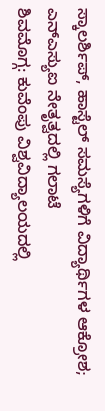ಸ್ಕಾಲರ್ಶಿಪ್, ಹಾಸ್ಟೆಲ್ ಸಮಸ್ಯೆಗಳಿಗೆ ವಿದ್ಯಾರ್ಥಿಗಳ ಆಕ್ರೋಶ; ಎನ್ಎಸ್ಯುಐ ನೇತೃತ್ವದಲ್ಲಿ ಗಲಾಟೆ
ಶಿವಮೊಗ್ಗ: ಕುವೆಂಪು ವಿಶ್ವವಿದ್ಯಾಲಯದಲ್ಲಿ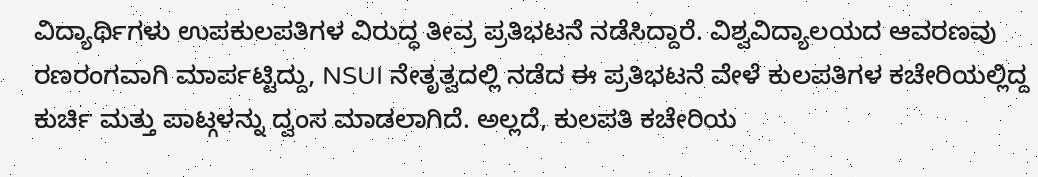ವಿದ್ಯಾರ್ಥಿಗಳು ಉಪಕುಲಪತಿಗಳ ವಿರುದ್ಧ ತೀವ್ರ ಪ್ರತಿಭಟನೆ ನಡೆಸಿದ್ದಾರೆ. ವಿಶ್ವವಿದ್ಯಾಲಯದ ಆವರಣವು ರಣರಂಗವಾಗಿ ಮಾರ್ಪಟ್ಟಿದ್ದು, NSUI ನೇತೃತ್ವದಲ್ಲಿ ನಡೆದ ಈ ಪ್ರತಿಭಟನೆ ವೇಳೆ ಕುಲಪತಿಗಳ ಕಚೇರಿಯಲ್ಲಿದ್ದ ಕುರ್ಚಿ ಮತ್ತು ಪಾಟ್ಗಳನ್ನು ದ್ವಂಸ ಮಾಡಲಾಗಿದೆ. ಅಲ್ಲದೆ, ಕುಲಪತಿ ಕಚೇರಿಯ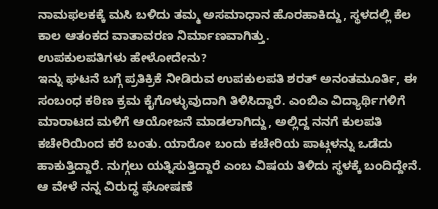ನಾಮಫಲಕಕ್ಕೆ ಮಸಿ ಬಳಿದು ತಮ್ಮ ಅಸಮಾಧಾನ ಹೊರಹಾಕಿದ್ದು, ಸ್ಥಳದಲ್ಲಿ ಕೆಲ ಕಾಲ ಆತಂಕದ ವಾತಾವರಣ ನಿರ್ಮಾಣವಾಗಿತ್ತು.
ಉಪಕುಲಪತಿಗಳು ಹೇಳೋದೇನು?
ಇನ್ನು ಘಟನೆ ಬಗ್ಗೆ ಪ್ರತಿಕ್ರಿಕೆ ನೀಡಿರುವ ಉಪಕುಲಪತಿ ಶರತ್ ಅನಂತಮೂರ್ತಿ, ಈ ಸಂಬಂಧ ಕಠಿಣ ಕ್ರಮ ಕೈಗೊಳ್ಳುವುದಾಗಿ ತಿಳಿಸಿದ್ದಾರೆ. ಎಂಬಿಎ ವಿದ್ಯಾರ್ಥಿಗಳಿಗೆ ಮಾರಾಟದ ಮಳಿಗೆ ಆಯೋಜನೆ ಮಾಡಲಾಗಿದ್ದು, ಅಲ್ಲಿದ್ದ ನನಗೆ ಕುಲಪತಿ ಕಚೇರಿಯಿಂದ ಕರೆ ಬಂತು. ಯಾರೋ ಬಂದು ಕಚೇರಿಯ ಪಾಟ್ಗಳನ್ನು ಒಡೆದು ಹಾಕುತ್ತಿದ್ದಾರೆ. ನುಗ್ಗಲು ಯತ್ನಿಸುತ್ತಿದ್ದಾರೆ ಎಂಬ ವಿಷಯ ತಿಳಿದು ಸ್ಥಳಕ್ಕೆ ಬಂದಿದ್ದೇನೆ. ಆ ವೇಳೆ ನನ್ನ ವಿರುದ್ಧ ಘೋಷಣೆ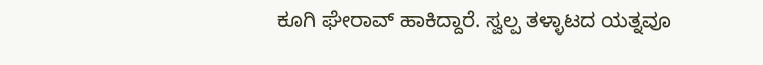ಕೂಗಿ ಘೇರಾವ್ ಹಾಕಿದ್ದಾರೆ. ಸ್ವಲ್ಪ ತಳ್ಳಾಟದ ಯತ್ನವೂ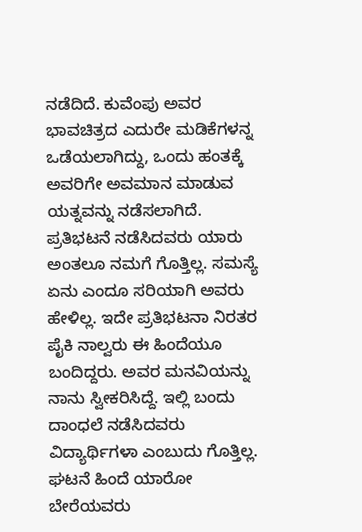ನಡೆದಿದೆ. ಕುವೆಂಪು ಅವರ ಭಾವಚಿತ್ರದ ಎದುರೇ ಮಡಿಕೆಗಳನ್ನ ಒಡೆಯಲಾಗಿದ್ದು, ಒಂದು ಹಂತಕ್ಕೆ ಅವರಿಗೇ ಅವಮಾನ ಮಾಡುವ ಯತ್ನವನ್ನು ನಡೆಸಲಾಗಿದೆ. ಪ್ರತಿಭಟನೆ ನಡೆಸಿದವರು ಯಾರು ಅಂತಲೂ ನಮಗೆ ಗೊತ್ತಿಲ್ಲ. ಸಮಸ್ಯೆ ಏನು ಎಂದೂ ಸರಿಯಾಗಿ ಅವರು ಹೇಳಿಲ್ಲ. ಇದೇ ಪ್ರತಿಭಟನಾ ನಿರತರ ಪೈಕಿ ನಾಲ್ವರು ಈ ಹಿಂದೆಯೂ ಬಂದಿದ್ದರು. ಅವರ ಮನವಿಯನ್ನು ನಾನು ಸ್ವೀಕರಿಸಿದ್ದೆ. ಇಲ್ಲಿ ಬಂದು ದಾಂಧಲೆ ನಡೆಸಿದವರು ವಿದ್ಯಾರ್ಥಿಗಳಾ ಎಂಬುದು ಗೊತ್ತಿಲ್ಲ. ಘಟನೆ ಹಿಂದೆ ಯಾರೋ ಬೇರೆಯವರು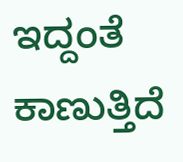ಇದ್ದಂತೆ ಕಾಣುತ್ತಿದೆ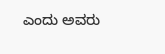ಎಂದು ಅವರು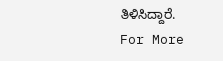ತಿಳಿಸಿದ್ದಾರೆ.
For More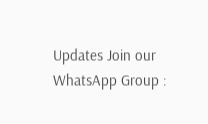Updates Join our WhatsApp Group :